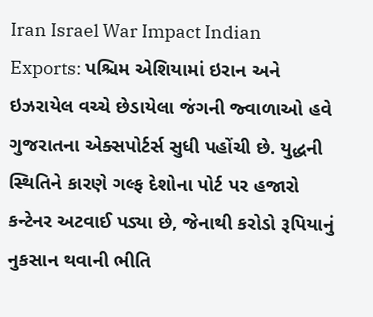Iran Israel War Impact Indian Exports: પશ્ચિમ એશિયામાં ઇરાન અને ઇઝરાયેલ વચ્ચે છેડાયેલા જંગની જ્વાળાઓ હવે ગુજરાતના એક્સપોર્ટર્સ સુધી પહોંચી છે. યુદ્ધની સ્થિતિને કારણે ગલ્ફ દેશોના પોર્ટ પર હજારો કન્ટેનર અટવાઈ પડ્યા છે, જેનાથી કરોડો રૂપિયાનું નુકસાન થવાની ભીતિ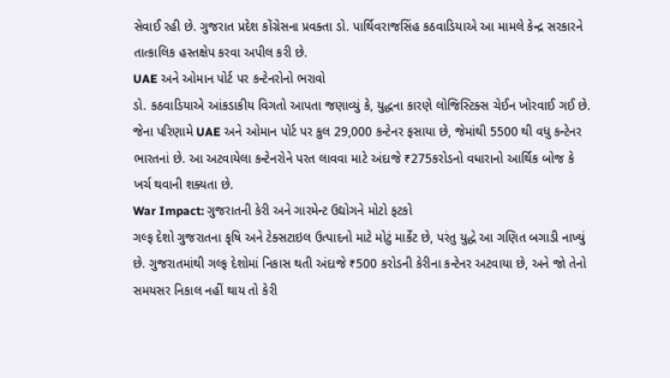સેવાઈ રહી છે. ગુજરાત પ્રદેશ કોંગ્રેસના પ્રવક્તા ડો. પાર્થિવરાજસિંહ કઠવાડિયાએ આ મામલે કેન્દ્ર સરકારને તાત્કાલિક હસ્તક્ષેપ કરવા અપીલ કરી છે.
UAE અને ઓમાન પોર્ટ પર કન્ટેનરોનો ભરાવો
ડો. કઠવાડિયાએ આંકડાકીય વિગતો આપતા જણાવ્યું કે, યુદ્ધના કારણે લોજિસ્ટિક્સ ચેઈન ખોરવાઈ ગઈ છે. જેના પરિણામે UAE અને ઓમાન પોર્ટ પર કુલ 29,000 કન્ટેનર ફસાયા છે, જેમાંથી 5500 થી વધુ કન્ટેનર ભારતનાં છે. આ અટવાયેલા કન્ટેનરોને પરત લાવવા માટે અંદાજે ₹275કરોડનો વધારાનો આર્થિક બોજ કે ખર્ચ થવાની શક્યતા છે.
War Impact: ગુજરાતની કેરી અને ગારમેન્ટ ઉદ્યોગને મોટો ફટકો
ગલ્ફ દેશો ગુજરાતના કૃષિ અને ટેક્સટાઇલ ઉત્પાદનો માટે મોટું માર્કેટ છે, પરંતુ યુદ્ધે આ ગણિત બગાડી નાખ્યું છે. ગુજરાતમાંથી ગલ્ફ દેશોમાં નિકાસ થતી અંદાજે ₹500 કરોડની કેરીના કન્ટેનર અટવાયા છે, અને જો તેનો સમયસર નિકાલ નહીં થાય તો કેરી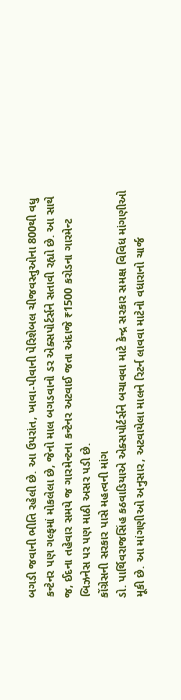બગડી જવાની ભીતિ રહેલી છે. આ ઉપરાંત, ખાવા-પીવાની પેરિશેબલ ચીજવસ્તુઓના 800થી વધુ કન્ટેનર પણ ગલ્ફમાં મોકલેલા છે, જેનો માલ બગડવાનો ડર એક્સપોર્ટર્સને સતાવી રહ્યો છે. આ સાથે જ, ઈદના તહેવાર સમયે જ ગારમેન્ટના કન્ટેનર અટવાઈ જતા અંદાજે ₹1500 કરોડના ગારમેન્ટ બિઝનેસ પર પણ માઠી અસર પડી છે.
કોંગ્રેસની સરકાર પાસે મહત્વની માંગ
ડો. પાર્થિવરાજસિંહ કઠવાડિયાએ એક્સપોર્ટર્સને બચાવવા માટે કેન્દ્ર સરકાર સમક્ષ વિવિધ માંગણીઓ મૂકી છે. આ માંગણીઓ અનુસાર, અટવાયેલા માલને રિટર્ન લાવવા માટેનો વધારાનો ચાર્જ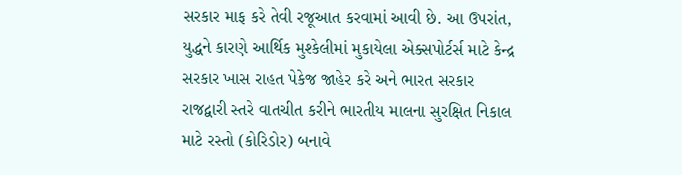સરકાર માફ કરે તેવી રજૂઆત કરવામાં આવી છે. આ ઉપરાંત, યુદ્ધને કારણે આર્થિક મુશ્કેલીમાં મુકાયેલા એક્સપોર્ટર્સ માટે કેન્દ્ર સરકાર ખાસ રાહત પેકેજ જાહેર કરે અને ભારત સરકાર રાજદ્વારી સ્તરે વાતચીત કરીને ભારતીય માલના સુરક્ષિત નિકાલ માટે રસ્તો (કોરિડોર) બનાવે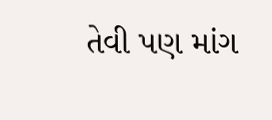તેવી પણ માંગ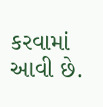કરવામાં આવી છે.